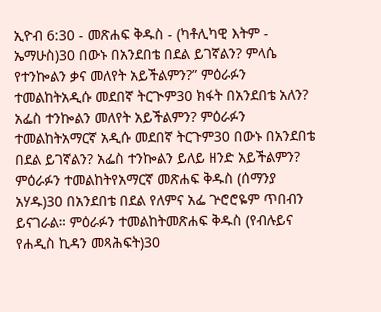ኢዮብ 6:30 - መጽሐፍ ቅዱስ - (ካቶሊካዊ እትም - ኤማሁስ)30 በውኑ በአንደበቴ በደል ይገኛልን? ምላሴ የተንኰልን ቃና መለየት አይችልምን?” ምዕራፉን ተመልከትአዲሱ መደበኛ ትርጒም30 ክፋት በአንደበቴ አለን? አፌስ ተንኰልን መለየት አይችልምን? ምዕራፉን ተመልከትአማርኛ አዲሱ መደበኛ ትርጉም30 በውኑ በአንደበቴ በደል ይገኛልን? አፌስ ተንኰልን ይለይ ዘንድ አይችልምን? ምዕራፉን ተመልከትየአማርኛ መጽሐፍ ቅዱስ (ሰማንያ አሃዱ)30 በአንደበቴ በደል የለምና አፌ ጕሮሮዬም ጥበብን ይናገራል። ምዕራፉን ተመልከትመጽሐፍ ቅዱስ (የብሉይና የሐዲስ ኪዳን መጻሕፍት)30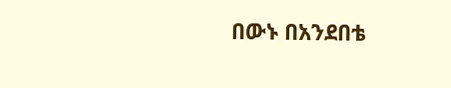በውኑ በአንደበቴ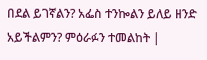በደል ይገኛልን? አፌስ ተንኰልን ይለይ ዘንድ አይችልምን? ምዕራፉን ተመልከት |